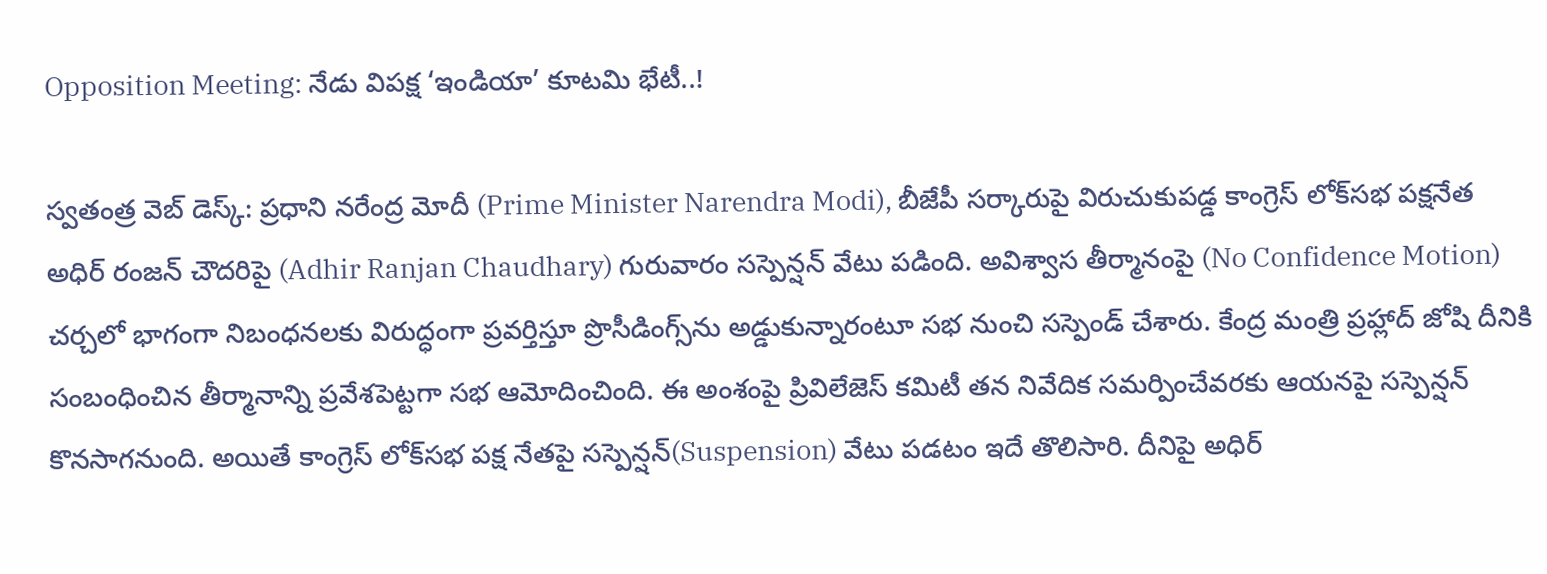Opposition Meeting: నేడు విపక్ష ‘ఇండియా’ కూటమి భేటీ..!

స్వతంత్ర వెబ్ డెస్క్: ప్రధాని నరేంద్ర మోదీ (Prime Minister Narendra Modi), బీజేపీ సర్కారుపై విరుచుకుపడ్డ కాంగ్రెస్‌ లోక్‌సభ పక్షనేత అధిర్‌ రంజన్‌ చౌదరిపై (Adhir Ranjan Chaudhary) గురువారం సస్పెన్షన్‌ వేటు పడింది. అవిశ్వాస తీర్మానంపై (No Confidence Motion) చర్చలో భాగంగా నిబంధనలకు విరుద్ధంగా ప్రవర్తిస్తూ ప్రొసీడింగ్స్‌ను అడ్డుకున్నారంటూ సభ నుంచి సస్పెండ్‌ చేశారు. కేంద్ర మంత్రి ప్రహ్లాద్‌ జోషి దీనికి సంబంధించిన తీర్మానాన్ని ప్రవేశపెట్టగా సభ ఆమోదించింది. ఈ అంశంపై ప్రివిలేజెస్‌ కమిటీ తన నివేదిక సమర్పించేవరకు ఆయనపై సస్పెన్షన్‌ కొనసాగనుంది. అయితే కాంగ్రెస్‌ లోక్‌సభ పక్ష నేతపై సస్పెన్షన్‌(Suspension) వేటు పడటం ఇదే తొలిసారి. దీనిపై అధిర్‌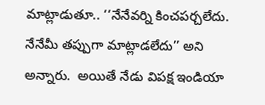మాట్లాడుతూ.. ‘‘నేనేవర్ని కించపర్చలేదు. నేనేమీ తప్పుగా మాట్లాడలేదు’’ అని అన్నారు.  అయితే నేడు విపక్ష ఇండియా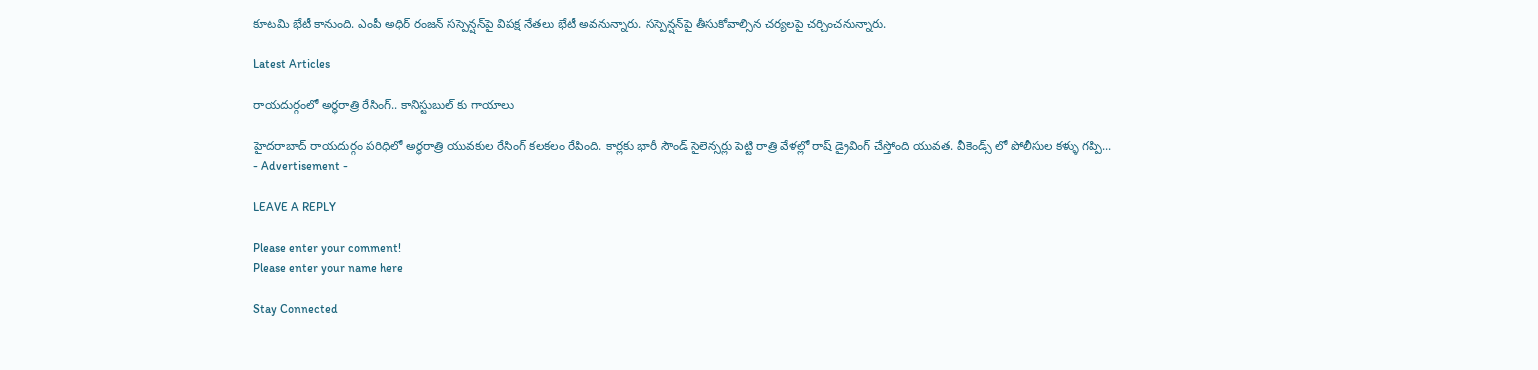కూటమి భేటీ కానుంది. ఎంపీ అధిర్ రంజన్‌ సస్పెన్షన్‌పై విపక్ష నేతలు భేటీ అవనున్నారు. సస్పెన్షన్‌పై తీసుకోవాల్సిన చర్యలపై చర్చించనున్నారు.

Latest Articles

రాయదుర్గంలో అర్ధరాత్రి రేసింగ్.. కానిస్టుబుల్ కు గాయాలు

హైదరాబాద్ రాయదుర్గం పరిధిలో అర్ధరాత్రి యువకుల రేసింగ్ కలకలం రేపింది. కార్లకు భారీ సౌండ్ సైలెన్సర్లు పెట్టి రాత్రి వేళల్లో రాష్ డ్రైవింగ్ చేస్తోంది యువత. వీకెండ్స్ లో పోలీసుల కళ్ళు గప్పి...
- Advertisement -

LEAVE A REPLY

Please enter your comment!
Please enter your name here

Stay Connected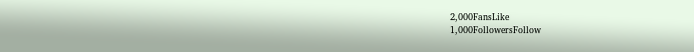2,000FansLike
1,000FollowersFollow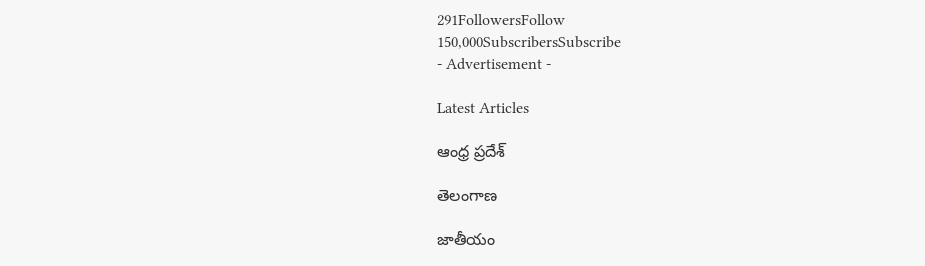291FollowersFollow
150,000SubscribersSubscribe
- Advertisement -

Latest Articles

ఆంధ్ర ప్రదేశ్

తెలంగాణ

జాతీయం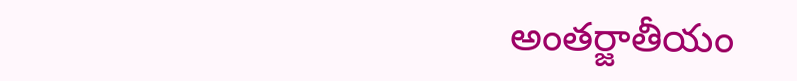అంతర్జాతీయం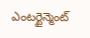ఎంటర్టైన్మెంట్